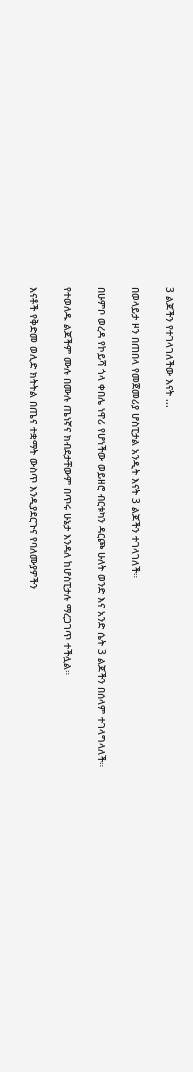3 ልጆችን የተገላገለችው እናት ...

በወላይታ ዞን በጠበላ የመጀመሪያ ሆስፒታል አንዲት እናት 3 ልጆችን ተገላገለች።

በሁምቦ ወረዳ የኮይሻ ጎላ ቀበሌ ነዋሪ የሆነችው ወይዘሮ ብርቱካን ዳርጮ ሁለት ወንድ እና አንድ ሴት 3 ልጆችን በሰላም ተገላግላለች።

የተወለዱ ልጆችም ሙሉ በሙሉ ጤነኛና ክብደታቸውም በጥሩ ሁኔታ እንዳለ ከሆስፒታሉ ማረጋገጥ ተችሏል።

እናቶች የቅድመ ወሊድ ክትትል በጤና ተቋማት ውስጥ እንዲያደርጉና የባለሙያዎችን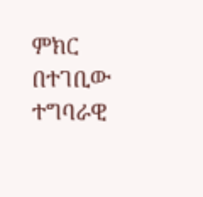ምክር በተገቢው ተግባራዊ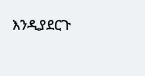እንዲያደርጉ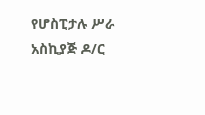የሆስፒታሉ ሥራ አስኪያጅ ዶ/ር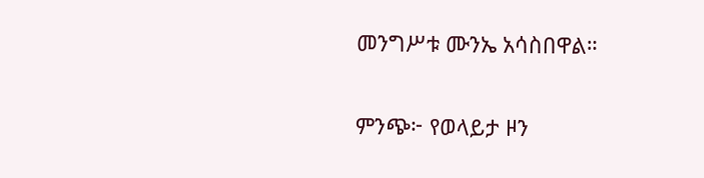መንግሥቱ ሙንኤ አሳስበዋል።

ምንጭ፦ የወላይታ ዞን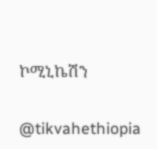ኮሚኒኬሽን

@tikvahethiopia